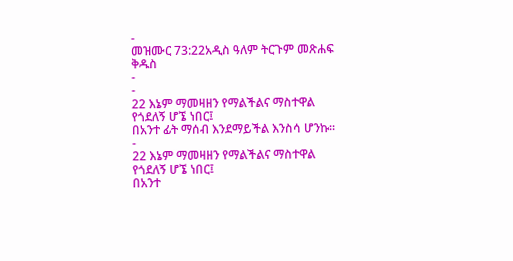-
መዝሙር 73:22አዲስ ዓለም ትርጉም መጽሐፍ ቅዱስ
-
-
22 እኔም ማመዛዘን የማልችልና ማስተዋል የጎደለኝ ሆኜ ነበር፤
በአንተ ፊት ማሰብ እንደማይችል እንስሳ ሆንኩ።
-
22 እኔም ማመዛዘን የማልችልና ማስተዋል የጎደለኝ ሆኜ ነበር፤
በአንተ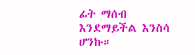ፊት ማሰብ እንደማይችል እንስሳ ሆንኩ።